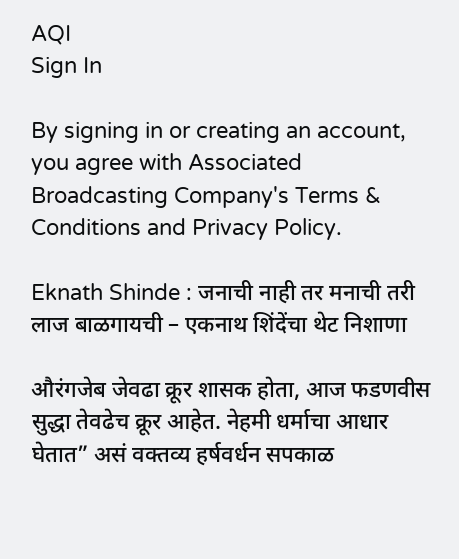AQI
Sign In

By signing in or creating an account, you agree with Associated Broadcasting Company's Terms & Conditions and Privacy Policy.

Eknath Shinde : जनाची नाही तर मनाची तरी लाज बाळगायची – एकनाथ शिंदेंचा थेट निशाणा

औरंगजेब जेवढा क्रूर शासक होता, आज फडणवीस सुद्धा तेवढेच क्रूर आहेत. नेहमी धर्माचा आधार घेतात” असं वक्तव्य हर्षवर्धन सपकाळ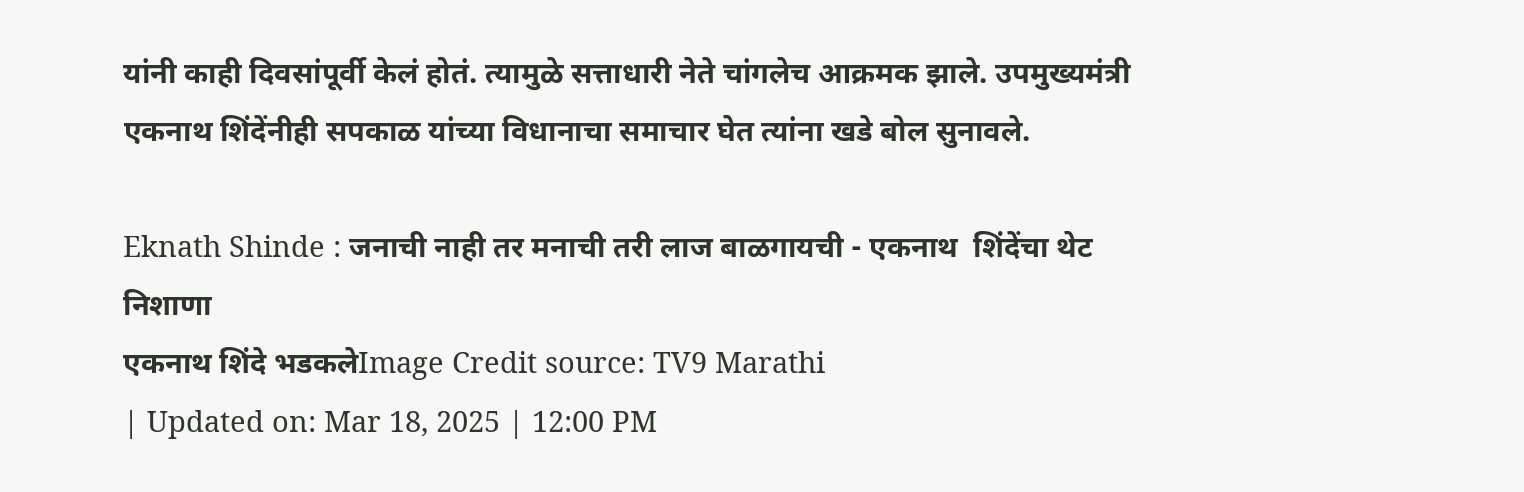यांनी काही दिवसांपूर्वी केलं होतं. त्यामुळे सत्ताधारी नेते चांगलेच आक्रमक झाले. उपमुख्यमंत्री एकनाथ शिंदेंनीही सपकाळ यांच्या विधानाचा समाचार घेत त्यांना खडे बोल सुनावले.

Eknath Shinde : जनाची नाही तर मनाची तरी लाज बाळगायची - एकनाथ  शिंदेंचा थेट निशाणा
एकनाथ शिंदे भडकलेImage Credit source: TV9 Marathi
| Updated on: Mar 18, 2025 | 12:00 PM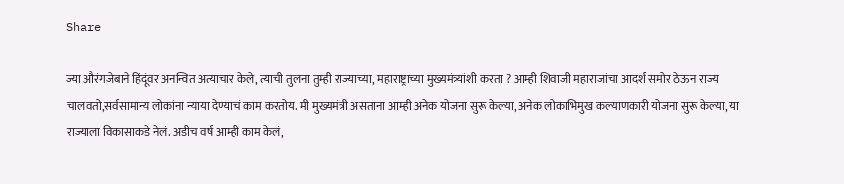Share

ज्या औरंगजेबाने हिंदूंवर अनन्वित अत्याचार केले, त्याची तुलना तुम्ही राज्याच्या, महाराष्ट्राच्या मुख्यमंत्र्यांशी करता ? आम्ही शिवाजी महाराजांचा आदर्श समोर ठेऊन राज्य चालवतो,सर्वसामान्य लोकांना न्याया देण्याचं काम करतोय. मी मुख्यमंत्री असताना आम्ही अनेक योजना सुरू केल्या, अनेक लोकाभिमुख कल्याणकारी योजना सुरू केल्या, या राज्याला विकासाकडे नेलं. अडीच वर्ष आम्ही काम केलं,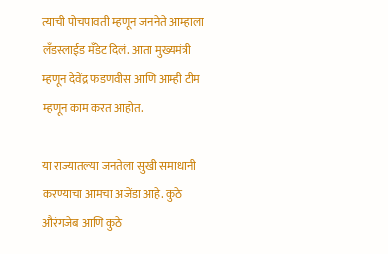त्याची पोचपावती म्हणून जननेते आम्हाला लँडस्लाईड मँडेट दिलं. आता मुख्यमंत्री म्हणून देवेंद्र फडणवीस आणि आम्ही टीम म्हणून काम करत आहोत.

या राज्यातल्या जनतेला सुखी समाधानी करण्याचा आमचा अजेंडा आहे. कुठे औरंगजेब आणि कुठे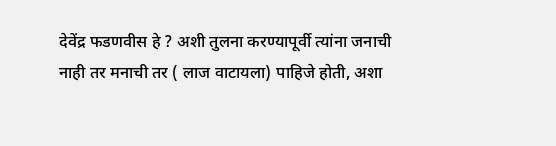देवेंद्र फडणवीस हे ? अशी तुलना करण्यापूर्वी त्यांना जनाची नाही तर मनाची तर ( लाज वाटायला) पाहिजे होती, अशा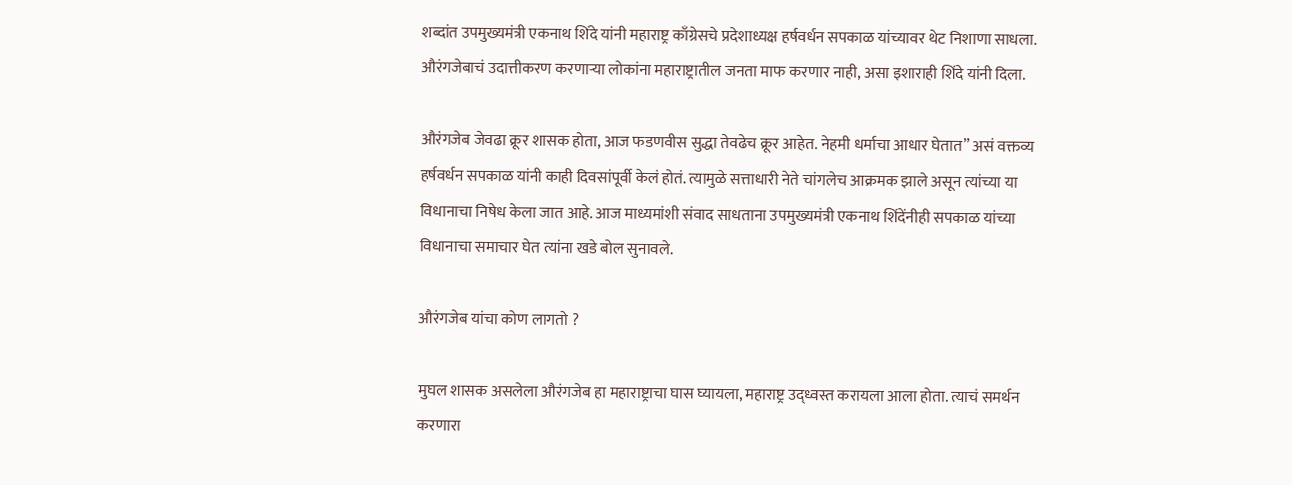शब्दांत उपमुख्यमंत्री एकनाथ शिंदे यांनी महाराष्ट्र काँग्रेसचे प्रदेशाध्यक्ष हर्षवर्धन सपकाळ यांच्यावर थेट निशाणा साधला. औरंगजेबाचं उदात्तीकरण करणाऱ्या लोकांना महाराष्ट्रातील जनता माफ करणार नाही, असा इशाराही शिंदे यांनी दिला.

औरंगजेब जेवढा क्रूर शासक होता, आज फडणवीस सुद्धा तेवढेच क्रूर आहेत. नेहमी धर्माचा आधार घेतात” असं वक्तव्य हर्षवर्धन सपकाळ यांनी काही दिवसांपूर्वी केलं होतं. त्यामुळे सत्ताधारी नेते चांगलेच आक्रमक झाले असून त्यांच्या या विधानाचा निषेध केला जात आहे. आज माध्यमांशी संवाद साधताना उपमुख्यमंत्री एकनाथ शिंदेंनीही सपकाळ यांच्या विधानाचा समाचार घेत त्यांना खडे बोल सुनावले.

औरंगजेब यांचा कोण लागतो ?

मुघल शासक असलेला औरंगजेब हा महाराष्ट्राचा घास घ्यायला, महाराष्ट्र उद्ध्वस्त करायला आला होता. त्याचं समर्थन करणारा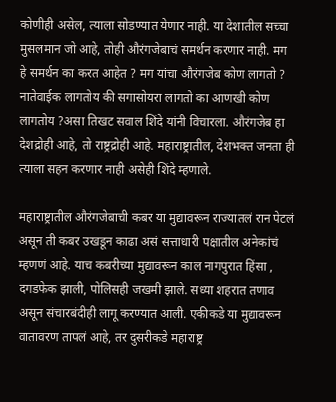कोणीही असेल, त्याला सोडण्यात येणार नाही. या देशातील सच्चा मुसलमान जो आहे, तोही औरंगजेबाचं समर्थन करणार नाही. मग हे समर्थन का करत आहेत ? मग यांचा औरंगजेब कोण लागतो ? नातेवाईक लागतोय की सगासोयरा लागतो का आणखी कोण लागतोय ?असा तिखट सवाल शिंदे यांनी विचारला. औरंगजेब हा देशद्रोही आहे, तो राष्ट्रद्रोही आहे. महाराष्ट्रातील, देशभक्त जनता ही त्याला सहन करणार नाही असेही शिंदे म्हणाले.

महाराष्ट्रातील औरंगजेबाची कबर या मुद्यावरून राज्यातलं रान पेटलं असून ती कबर उखडून काढा असं सत्ताधारी पक्षातील अनेकांचं म्हणणं आहे. याच कबरीच्या मुद्यावरून काल नागपुरात हिंसा , दगडफेक झाली, पोलिसही जखमी झाले. सध्या शहरात तणाव असून संचारबंदीही लागू करण्यात आली. एकीकडे या मुद्यावरून वातावरण तापलं आहे, तर दुसरीकडे महाराष्ट्र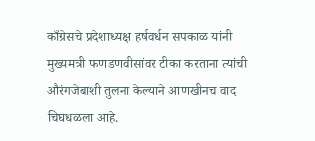काँग्रेसचे प्रदेशाध्यक्ष हर्षवर्धन सपकाळ यांनी मुख्यमत्री फणडणवीसांवर टीका करताना त्यांची औरंगजेबाशी तुलना केल्याने आणखीनच वाद चिघधळला आहे.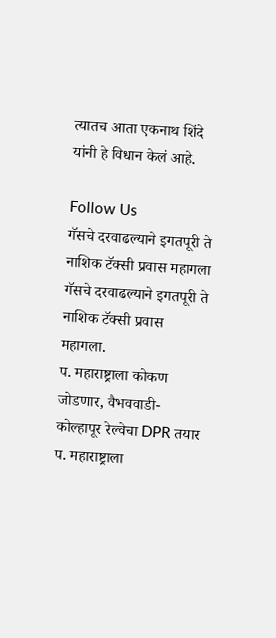त्यातच आता एकनाथ शिंदे यांनी हे विधान केलं आहे.

Follow Us
गॅसचे दरवाढल्याने इगतपूरी ते नाशिक टॅक्सी प्रवास महागला
गॅसचे दरवाढल्याने इगतपूरी ते नाशिक टॅक्सी प्रवास महागला.
प. महाराष्ट्राला कोकण जोडणार, वैभववाडी-कोल्हापूर रेल्वेचा DPR तयार
प. महाराष्ट्राला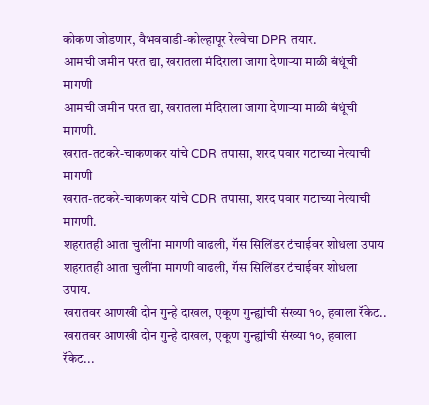कोकण जोडणार, वैभववाडी-कोल्हापूर रेल्वेचा DPR तयार.
आमची जमीन परत द्या, खरातला मंदिराला जागा देणाऱ्या माळी बंधूंची मागणी
आमची जमीन परत द्या, खरातला मंदिराला जागा देणाऱ्या माळी बंधूंची मागणी.
खरात-तटकरे-चाकणकर यांचे CDR तपासा, शरद पवार गटाच्या नेत्याची मागणी
खरात-तटकरे-चाकणकर यांचे CDR तपासा, शरद पवार गटाच्या नेत्याची मागणी.
शहरातही आता चुलींना मागणी वाढली, गॅस सिलिंडर टंचाईवर शोधला उपाय
शहरातही आता चुलींना मागणी वाढली, गॅस सिलिंडर टंचाईवर शोधला उपाय.
खरातवर आणखी दोन गुन्हे दाखल, एकूण गुन्ह्यांची संख्या १०, हवाला रॅकेट..
खरातवर आणखी दोन गुन्हे दाखल, एकूण गुन्ह्यांची संख्या १०, हवाला रॅकेट...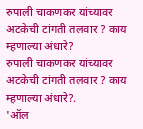रुपाली चाकणकर यांच्यावर अटकेची टांगती तलवार ? काय म्हणाल्या अंधारे?
रुपाली चाकणकर यांच्यावर अटकेची टांगती तलवार ? काय म्हणाल्या अंधारे?.
'ऑल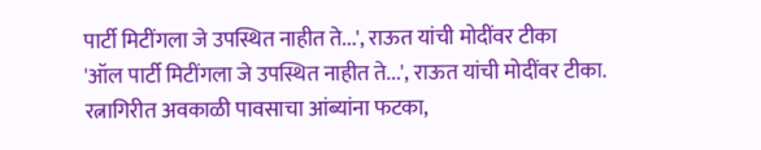पार्टी मिटींगला जे उपस्थित नाहीत ते...', राऊत यांची मोदींवर टीका
'ऑल पार्टी मिटींगला जे उपस्थित नाहीत ते...', राऊत यांची मोदींवर टीका.
रत्नागिरीत अवकाळी पावसाचा आंब्यांना फटका,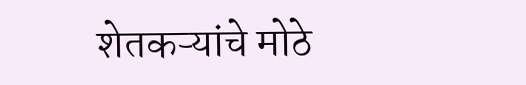शेतकऱ्यांचे मोठे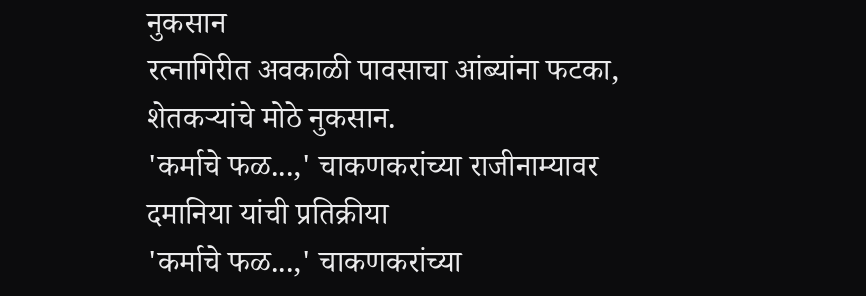नुकसान
रत्नागिरीत अवकाळी पावसाचा आंब्यांना फटका, शेतकऱ्यांचे मोठे नुकसान.
'कर्माचे फळ...,' चाकणकरांच्या राजीनाम्यावर दमानिया यांची प्रतिक्रीया
'कर्माचे फळ...,' चाकणकरांच्या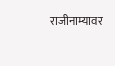राजीनाम्यावर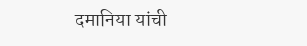दमानिया यांची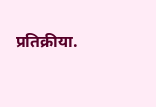प्रतिक्रीया.